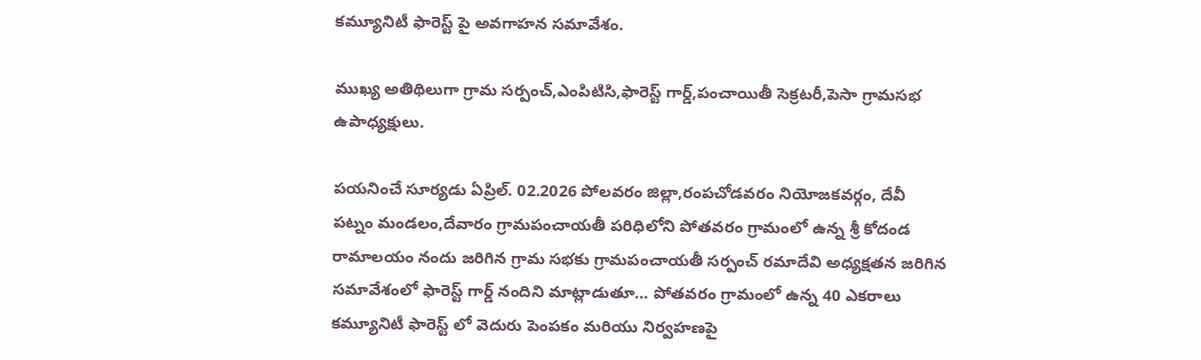కమ్యూనిటీ ఫారెస్ట్ పై అవగాహన సమావేశం.

ముఖ్య అతిథిలుగా గ్రామ సర్పంచ్,ఎంపిటిసి,ఫారెస్ట్ గార్డ్,పంచాయితీ సెక్రటరీ,పెసా గ్రామసభ ఉపాధ్యక్షులు.

పయనించే సూర్యడు ఏప్రిల్. 02.2026 పోలవరం జిల్లా,రంపచోడవరం నియోజకవర్గం, దేవీ పట్నం మండలం,దేవారం గ్రామపంచాయతీ పరిధిలోని పోతవరం గ్రామంలో ఉన్న శ్రీ కోదండ రామాలయం నందు జరిగిన గ్రామ సభకు గ్రామపంచాయతీ సర్పంచ్ రమాదేవి అధ్యక్షతన జరిగిన సమావేశంలో ఫారెస్ట్ గార్డ్ నందిని మాట్లాడుతూ… పోతవరం గ్రామంలో ఉన్న 40 ఎకరాలు కమ్యూనిటీ ఫారెస్ట్ లో వెదురు పెంపకం మరియు నిర్వహణపై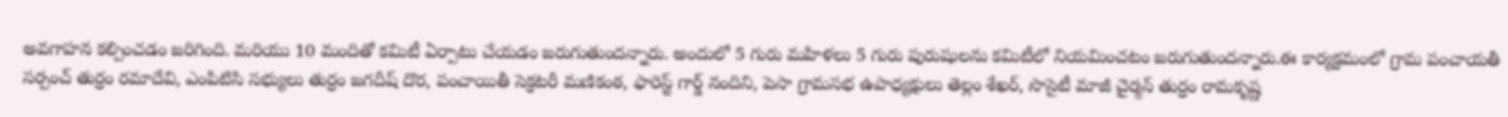అవగాహన కల్పించడం జరిగింది. మరియు 10 మందితో కమిటీ ఏర్పాటు చేయడం జరుగుతుందన్నారు. అందులో 5 గురు మహిళలు 5 గురు పురుషులను కమిటీలో నియమించటం జరుగుతుందన్నారు.ఈ కార్యక్రమంలో గ్రామ పంచాయతీ సర్పంచ్ తుర్రం రమాదేవి, ఎంపిటిసి సభ్యులు తుర్రం జగదీష్ దొర, పంచాయితీ సెక్రటరీ మణికంఠ, ఫారెస్ట్ గార్డ్ నందిని, పెసా గ్రామసభ ఉపాధ్యక్షులు తెల్లం శేఖర్, సొసైటీ మాజీ చైర్మన్ తుర్రం రామకృష్ణ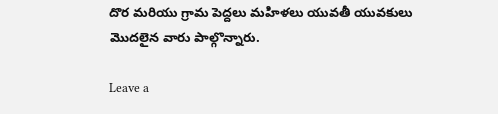దొర మరియు గ్రామ పెద్దలు మహిళలు యువతీ యువకులు మొదలైన వారు పాల్గొన్నారు.

Leave a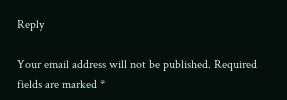Reply

Your email address will not be published. Required fields are marked *